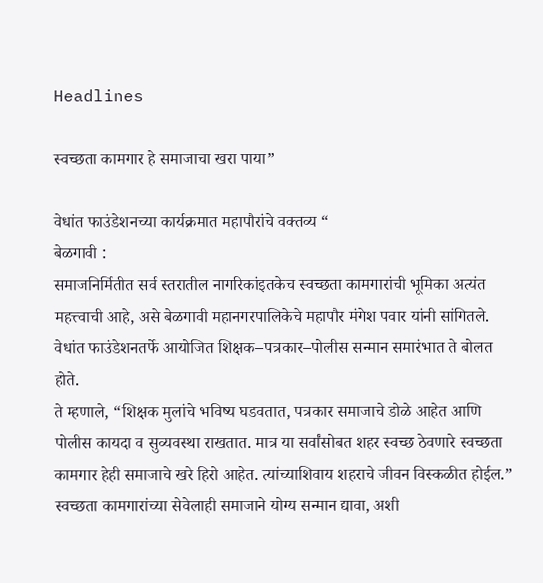Headlines

स्वच्छता कामगार हे समाजाचा खरा पाया”

वेधांत फाउंडेशनच्या कार्यक्रमात महापौरांचे वक्तव्य “
बेळगावी :
समाजनिर्मितीत सर्व स्तरातील नागरिकांइतकेच स्वच्छता कामगारांची भूमिका अत्यंत महत्त्वाची आहे, असे बेळगावी महानगरपालिकेचे महापौर मंगेश पवार यांनी सांगितले. वेधांत फाउंडेशनतर्फे आयोजित शिक्षक–पत्रकार–पोलीस सन्मान समारंभात ते बोलत होते.
ते म्हणाले, “शिक्षक मुलांचे भविष्य घडवतात, पत्रकार समाजाचे डोळे आहेत आणि पोलीस कायदा व सुव्यवस्था राखतात. मात्र या सर्वांसोबत शहर स्वच्छ ठेवणारे स्वच्छता कामगार हेही समाजाचे खरे हिरो आहेत. त्यांच्याशिवाय शहराचे जीवन विस्कळीत होईल.”
स्वच्छता कामगारांच्या सेवेलाही समाजाने योग्य सन्मान द्यावा, अशी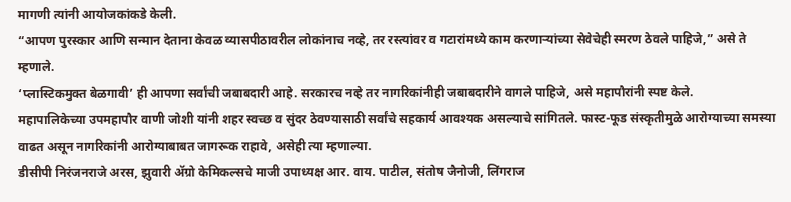मागणी त्यांनी आयोजकांकडे केली.
“आपण पुरस्कार आणि सन्मान देताना केवळ व्यासपीठावरील लोकांनाच नव्हे, तर रस्त्यांवर व गटारांमध्ये काम करणाऱ्यांच्या सेवेचेही स्मरण ठेवले पाहिजे,” असे ते म्हणाले.
‘प्लास्टिकमुक्त बेळगावी’ ही आपणा सर्वांची जबाबदारी आहे. सरकारच नव्हे तर नागरिकांनीही जबाबदारीने वागले पाहिजे, असे महापौरांनी स्पष्ट केले.
महापालिकेच्या उपमहापौर वाणी जोशी यांनी शहर स्वच्छ व सुंदर ठेवण्यासाठी सर्वांचे सहकार्य आवश्यक असल्याचे सांगितले. फास्ट-फूड संस्कृतीमुळे आरोग्याच्या समस्या वाढत असून नागरिकांनी आरोग्याबाबत जागरूक राहावे, असेही त्या म्हणाल्या.
डीसीपी निरंजनराजे अरस, झुवारी अ‍ॅग्रो केमिकल्सचे माजी उपाध्यक्ष आर. वाय. पाटील, संतोष जैनोजी, लिंगराज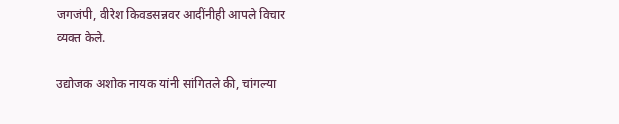जगजंपी, वीरेश किवडसन्नवर आदींनीही आपले विचार व्यक्त केले.

उद्योजक अशोक नायक यांनी सांगितले की, चांगल्या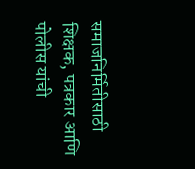समाजनिर्मितीसाठी शिक्षक, पत्रकार आणि पोलीस यांची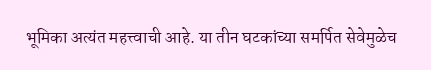भूमिका अत्यंत महत्त्वाची आहे. या तीन घटकांच्या समर्पित सेवेमुळेच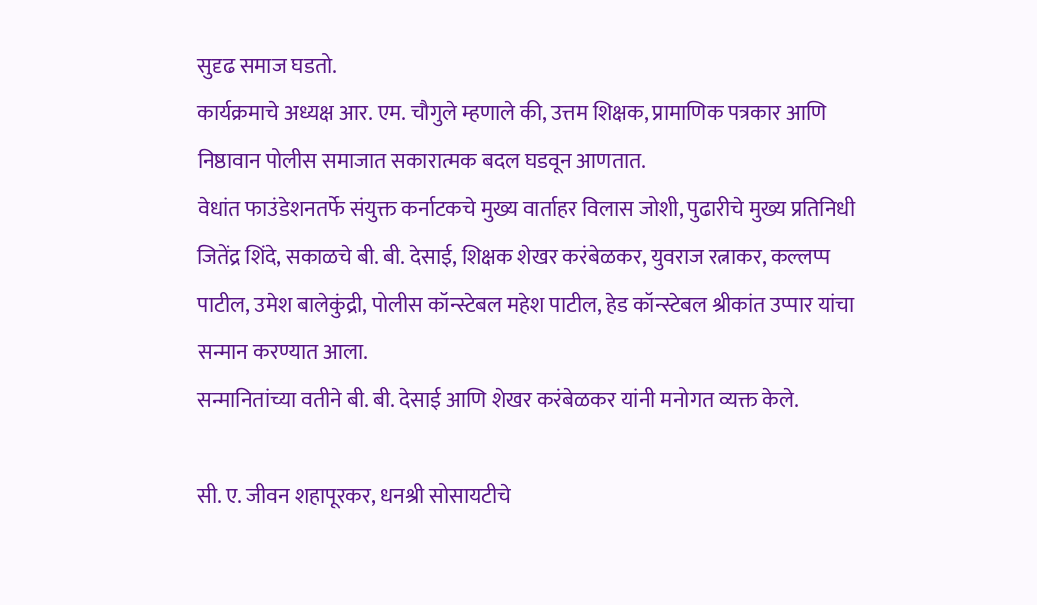सुदृढ समाज घडतो.
कार्यक्रमाचे अध्यक्ष आर. एम. चौगुले म्हणाले की, उत्तम शिक्षक, प्रामाणिक पत्रकार आणि निष्ठावान पोलीस समाजात सकारात्मक बदल घडवून आणतात.
वेधांत फाउंडेशनतर्फे संयुक्त कर्नाटकचे मुख्य वार्ताहर विलास जोशी, पुढारीचे मुख्य प्रतिनिधी जितेंद्र शिंदे, सकाळचे बी. बी. देसाई, शिक्षक शेखर करंबेळकर, युवराज रत्नाकर, कल्लप्प पाटील, उमेश बालेकुंद्री, पोलीस कॉन्स्टेबल महेश पाटील, हेड कॉन्स्टेबल श्रीकांत उप्पार यांचा सन्मान करण्यात आला.
सन्मानितांच्या वतीने बी. बी. देसाई आणि शेखर करंबेळकर यांनी मनोगत व्यक्त केले.

सी. ए. जीवन शहापूरकर, धनश्री सोसायटीचे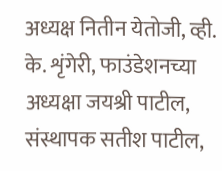अध्यक्ष नितीन येतोजी, व्ही. के. शृंगेरी, फाउंडेशनच्या अध्यक्षा जयश्री पाटील, संस्थापक सतीश पाटील,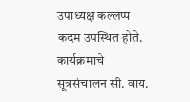उपाध्यक्ष कल्लप्प कदम उपस्थित होते.
कार्यक्रमाचे सूत्रसंचालन सी. वाय.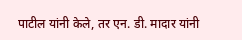पाटील यांनी केले, तर एन. डी. मादार यांनी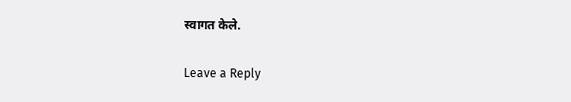स्वागत केले.

Leave a Reply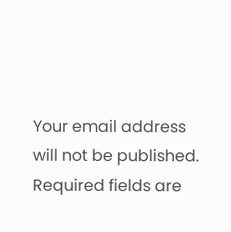Your email address will not be published. Required fields are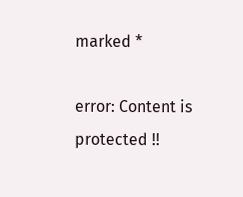marked *

error: Content is protected !!